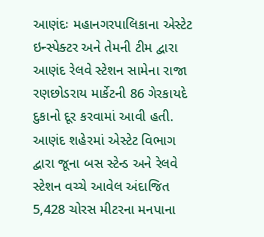આણંદઃ મહાનગરપાલિકાના એસ્ટેટ ઇન્સ્પેક્ટર અને તેમની ટીમ દ્વારા આણંદ રેલવે સ્ટેશન સામેના રાજા રણછોડરાય માર્કેટની 86 ગેરકાયદે દુકાનો દૂર કરવામાં આવી હતી. આણંદ શહેરમાં એસ્ટેટ વિભાગ દ્વારા જૂના બસ સ્ટેન્ડ અને રેલવે સ્ટેશન વચ્ચે આવેલ અંદાજિત 5,428 ચોરસ મીટરના મનપાના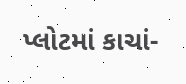પ્લોટમાં કાચાં-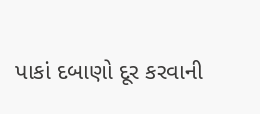પાકાં દબાણો દૂર કરવાની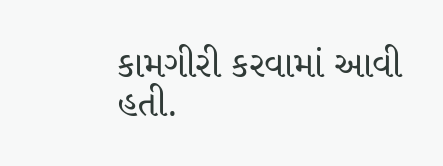કામગીરી કરવામાં આવી હતી.